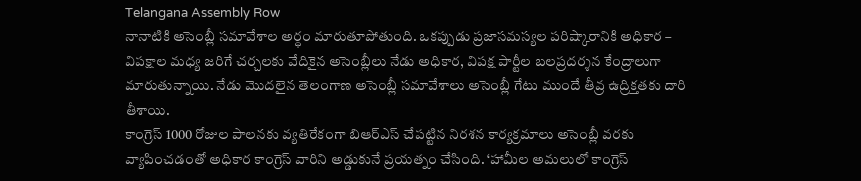Telangana Assembly Row
నానాటికి అసెంబ్లీ సమావేశాల అర్ధం మారుతూపోతుంది. ఒకప్పుడు ప్రజాసమస్యల పరిష్కారానికి అధికార – విపక్షాల మధ్య జరిగే చర్చలకు వేదికైన అసెంబ్లీలు నేడు అధికార, విపక్ష పార్టీల బలప్రదర్శన కేంద్రాలుగా మారుతున్నాయి. నేడు మొదలైన తెలంగాణ అసెంబ్లీ సమావేశాలు అసెంబ్లీ గేటు ముందే తీవ్ర ఉద్రిక్తతకు దారి తీశాయి.
కాంగ్రెస్ 1000 రోజుల పాలనకు వ్యతిరేకంగా బిఆర్ఎస్ చేపట్టిన నిరశన కార్యక్రమాలు అసెంబ్లీ వరకు వ్యాపించడంతో అధికార కాంగ్రెస్ వారిని అడ్డుకునే ప్రయత్నం చేసింది. ‘హామీల అమలులో కాంగ్రెస్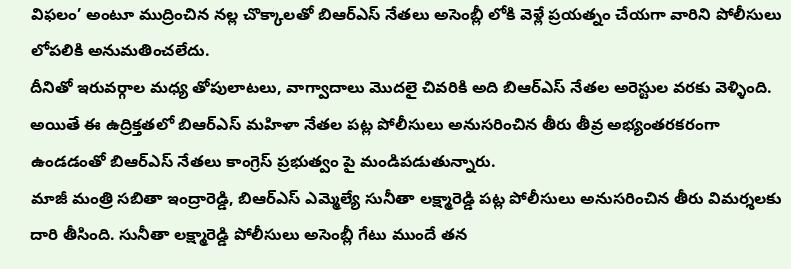విఫలం’ అంటూ ముద్రించిన నల్ల చొక్కాలతో బిఆర్ఎస్ నేతలు అసెంబ్లీ లోకి వెళ్లే ప్రయత్నం చేయగా వారిని పోలీసులు లోపలికి అనుమతించలేదు.
దీనితో ఇరువర్గాల మధ్య తోపులాటలు, వాగ్వాదాలు మొదలై చివరికి అది బిఆర్ఎస్ నేతల అరెస్టుల వరకు వెళ్ళింది. అయితే ఈ ఉద్రిక్తతలో బిఆర్ఎస్ మహిళా నేతల పట్ల పోలీసులు అనుసరించిన తీరు తీవ్ర అభ్యంతరకరంగా ఉండడంతో బిఆర్ఎస్ నేతలు కాంగ్రెస్ ప్రభుత్వం పై మండిపడుతున్నారు.
మాజీ మంత్రి సబితా ఇంద్రారెడ్డి, బిఆర్ఎస్ ఎమ్మెల్యే సునీతా లక్ష్మారెడ్డి పట్ల పోలీసులు అనుసరించిన తీరు విమర్శలకు దారి తీసింది. సునీతా లక్ష్మారెడ్డి పోలీసులు అసెంబ్లీ గేటు ముందే తన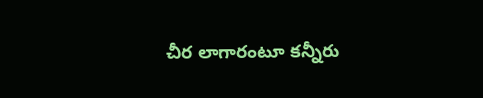చీర లాగారంటూ కన్నీరు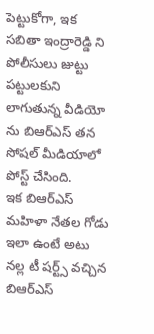పెట్టుకోగా, ఇక సబితా ఇంద్రారెడ్డి ని పోలీసులు జుట్టు పట్టులకుని లాగుతున్న వీడియో ను బిఆర్ఎస్ తన సోషల్ మీడియాలో పోస్ట్ చేసింది.
ఇక బిఆర్ఎస్ మహిళా నేతల గోడు ఇలా ఉంటే అటు నల్ల టీ షర్ట్స్ వచ్చిన బిఆర్ఎస్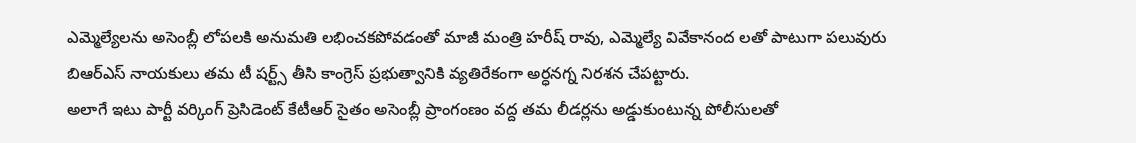ఎమ్మెల్యేలను అసెంబ్లీ లోపలకి అనుమతి లభించకపోవడంతో మాజీ మంత్రి హరీష్ రావు, ఎమ్మెల్యే వివేకానంద లతో పాటుగా పలువురు బిఆర్ఎస్ నాయకులు తమ టీ షర్ట్స్ తీసి కాంగ్రెస్ ప్రభుత్వానికి వ్యతిరేకంగా అర్ధనగ్న నిరశన చేపట్టారు.
అలాగే ఇటు పార్టీ వర్కింగ్ ప్రెసిడెంట్ కేటీఆర్ సైతం అసెంబ్లీ ప్రాంగంణం వద్ద తమ లీడర్లను అడ్డుకుంటున్న పోలీసులతో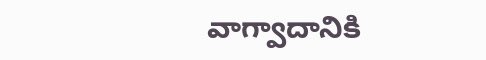వాగ్వాదానికి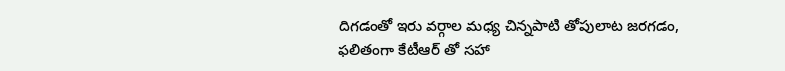దిగడంతో ఇరు వర్గాల మధ్య చిన్నపాటి తోపులాట జరగడం, ఫలితంగా కేటీఆర్ తో సహా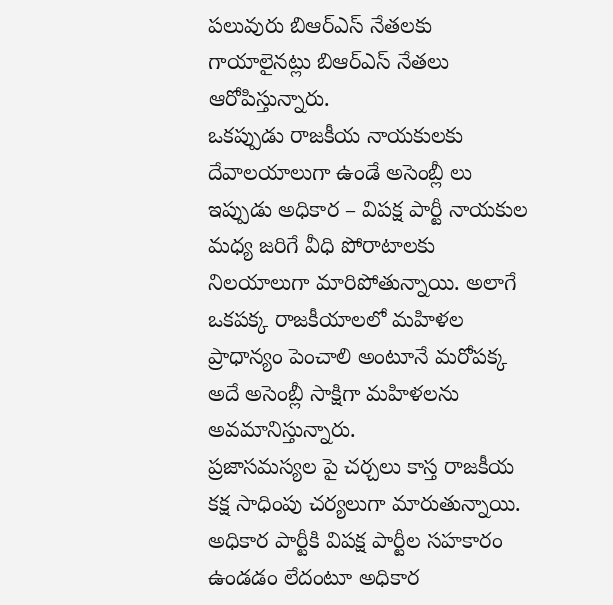పలువురు బిఆర్ఎస్ నేతలకు గాయాలైనట్లు బిఆర్ఎస్ నేతలు ఆరోపిస్తున్నారు.
ఒకప్పుడు రాజకీయ నాయకులకు దేవాలయాలుగా ఉండే అసెంబ్లీ లు ఇప్పుడు అధికార – విపక్ష పార్టీ నాయకుల మధ్య జరిగే వీధి పోరాటాలకు నిలయాలుగా మారిపోతున్నాయి. అలాగే ఒకపక్క రాజకీయాలలో మహిళల ప్రాధాన్యం పెంచాలి అంటూనే మరోపక్క అదే అసెంబ్లీ సాక్షిగా మహిళలను అవమానిస్తున్నారు.
ప్రజాసమస్యల పై చర్చలు కాస్త రాజకీయ కక్ష సాధింపు చర్యలుగా మారుతున్నాయి. అధికార పార్టీకి విపక్ష పార్టీల సహకారం ఉండడం లేదంటూ అధికార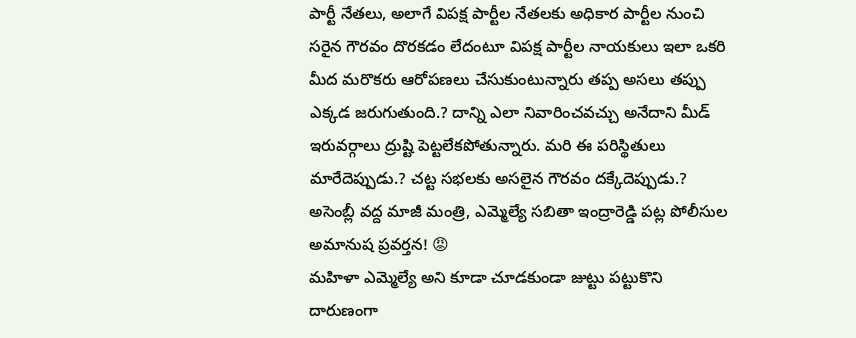పార్టీ నేతలు, అలాగే విపక్ష పార్టీల నేతలకు అధికార పార్టీల నుంచి సరైన గౌరవం దొరకడం లేదంటూ విపక్ష పార్టీల నాయకులు ఇలా ఒకరి మీద మరొకరు ఆరోపణలు చేసుకుంటున్నారు తప్ప అసలు తప్పు ఎక్కడ జరుగుతుంది.? దాన్ని ఎలా నివారించవచ్చు అనేదాని మీడ్ ఇరువర్గాలు ద్రుష్టి పెట్టలేకపోతున్నారు. మరి ఈ పరిస్థితులు మారేదెప్పుడు.? చట్ట సభలకు అసలైన గౌరవం దక్కేదెప్పుడు.?
అసెంబ్లీ వద్ద మాజీ మంత్రి, ఎమ్మెల్యే సబితా ఇంద్రారెడ్డి పట్ల పోలీసుల అమానుష ప్రవర్తన! 😡
మహిళా ఎమ్మెల్యే అని కూడా చూడకుండా జుట్టు పట్టుకొని దారుణంగా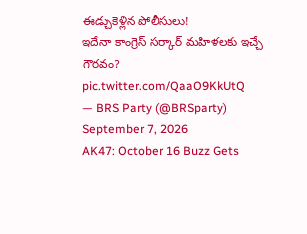ఈడ్చుకెళ్లిన పోలీసులు!
ఇదేనా కాంగ్రెస్ సర్కార్ మహిళలకు ఇచ్చే గౌరవం? pic.twitter.com/QaaO9KkUtQ
— BRS Party (@BRSparty) September 7, 2026
AK47: October 16 Buzz Gets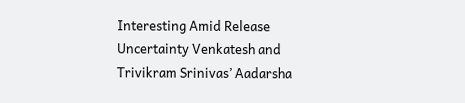Interesting Amid Release Uncertainty Venkatesh and Trivikram Srinivas’ Aadarsha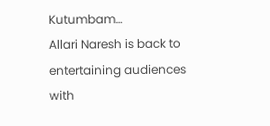Kutumbam…
Allari Naresh is back to entertaining audiences with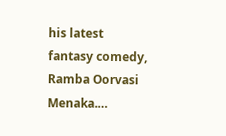his latest fantasy comedy, Ramba Oorvasi Menaka.…